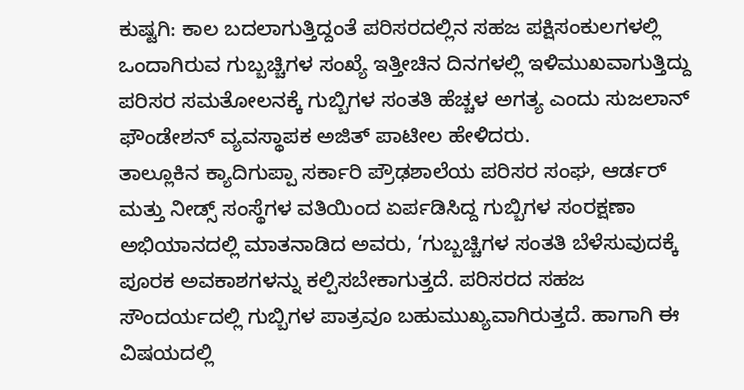ಕುಷ್ಟಗಿ: ಕಾಲ ಬದಲಾಗುತ್ತಿದ್ದಂತೆ ಪರಿಸರದಲ್ಲಿನ ಸಹಜ ಪಕ್ಷಿಸಂಕುಲಗಳಲ್ಲಿ ಒಂದಾಗಿರುವ ಗುಬ್ಬಚ್ಚಿಗಳ ಸಂಖ್ಯೆ ಇತ್ತೀಚಿನ ದಿನಗಳಲ್ಲಿ ಇಳಿಮುಖವಾಗುತ್ತಿದ್ದು ಪರಿಸರ ಸಮತೋಲನಕ್ಕೆ ಗುಬ್ಬಿಗಳ ಸಂತತಿ ಹೆಚ್ಚಳ ಅಗತ್ಯ ಎಂದು ಸುಜಲಾನ್ ಫೌಂಡೇಶನ್ ವ್ಯವಸ್ಥಾಪಕ ಅಜಿತ್ ಪಾಟೀಲ ಹೇಳಿದರು.
ತಾಲ್ಲೂಕಿನ ಕ್ಯಾದಿಗುಪ್ಪಾ ಸರ್ಕಾರಿ ಪ್ರೌಢಶಾಲೆಯ ಪರಿಸರ ಸಂಘ, ಆರ್ಡರ್ ಮತ್ತು ನೀಡ್ಸ್ ಸಂಸ್ಥೆಗಳ ವತಿಯಿಂದ ಏರ್ಪಡಿಸಿದ್ದ ಗುಬ್ಬಿಗಳ ಸಂರಕ್ಷಣಾ ಅಭಿಯಾನದಲ್ಲಿ ಮಾತನಾಡಿದ ಅವರು, ‘ಗುಬ್ಬಚ್ಚಿಗಳ ಸಂತತಿ ಬೆಳೆಸುವುದಕ್ಕೆ ಪೂರಕ ಅವಕಾಶಗಳನ್ನು ಕಲ್ಪಿಸಬೇಕಾಗುತ್ತದೆ. ಪರಿಸರದ ಸಹಜ ಸೌಂದರ್ಯದಲ್ಲಿ ಗುಬ್ಬಿಗಳ ಪಾತ್ರವೂ ಬಹುಮುಖ್ಯವಾಗಿರುತ್ತದೆ. ಹಾಗಾಗಿ ಈ ವಿಷಯದಲ್ಲಿ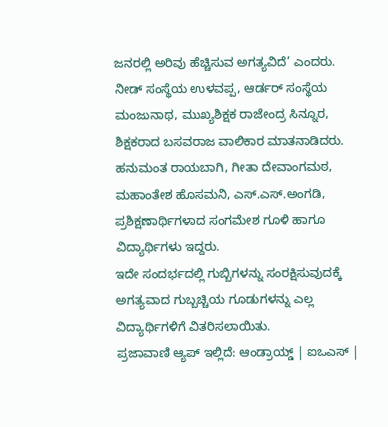ಜನರಲ್ಲಿ ಅರಿವು ಹೆಚ್ಚಿಸುವ ಅಗತ್ಯವಿದೆ’ ಎಂದರು.
ನೀಡ್ ಸಂಸ್ಥೆಯ ಉಳವಪ್ಪ, ಆರ್ಡರ್ ಸಂಸ್ಥೆಯ ಮಂಜುನಾಥ, ಮುಖ್ಯಶಿಕ್ಷಕ ರಾಜೇಂದ್ರ ಸಿನ್ನೂರ, ಶಿಕ್ಷಕರಾದ ಬಸವರಾಜ ವಾಲಿಕಾರ ಮಾತನಾಡಿದರು. ಹನುಮಂತ ರಾಯಬಾಗಿ, ಗೀತಾ ದೇವಾಂಗಮಠ, ಮಹಾಂತೇಶ ಹೊಸಮನಿ, ಎಸ್.ಎಸ್.ಅಂಗಡಿ, ಪ್ರಶಿಕ್ಷಣಾರ್ಥಿಗಳಾದ ಸಂಗಮೇಶ ಗೂಳಿ ಹಾಗೂ ವಿದ್ಯಾರ್ಥಿಗಳು ಇದ್ದರು.
ಇದೇ ಸಂದರ್ಭದಲ್ಲಿ ಗುಬ್ಬಿಗಳನ್ನು ಸಂರಕ್ಷಿಸುವುದಕ್ಕೆ ಅಗತ್ಯವಾದ ಗುಬ್ಬಚ್ಚಿಯ ಗೂಡುಗಳನ್ನು ಎಲ್ಲ ವಿದ್ಯಾರ್ಥಿಗಳಿಗೆ ವಿತರಿಸಲಾಯಿತು.
ಪ್ರಜಾವಾಣಿ ಆ್ಯಪ್ ಇಲ್ಲಿದೆ: ಆಂಡ್ರಾಯ್ಡ್ | ಐಒಎಸ್ |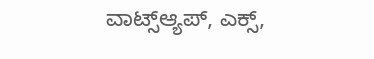ವಾಟ್ಸ್ಆ್ಯಪ್, ಎಕ್ಸ್,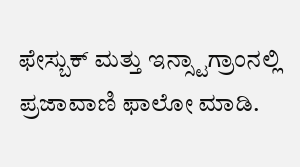ಫೇಸ್ಬುಕ್ ಮತ್ತು ಇನ್ಸ್ಟಾಗ್ರಾಂನಲ್ಲಿ ಪ್ರಜಾವಾಣಿ ಫಾಲೋ ಮಾಡಿ.